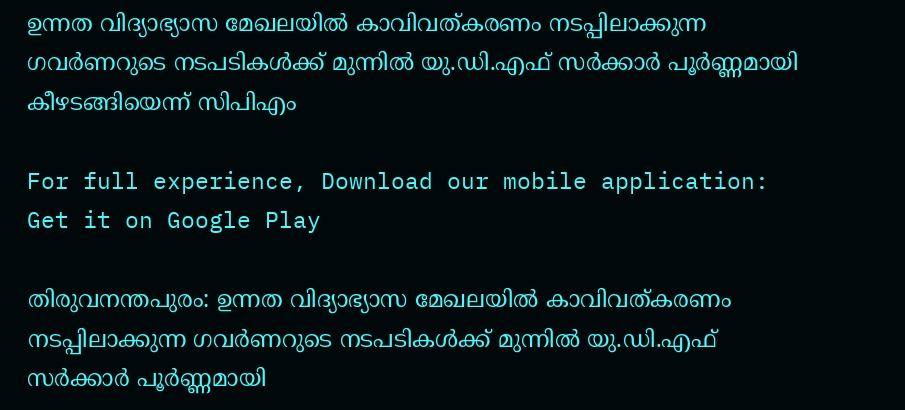ഉന്നത വിദ്യാഭ്യാസ മേഖലയിൽ കാവിവത്കരണം നടപ്പിലാക്കുന്ന ഗവർണറുടെ നടപടികൾക്ക് മുന്നിൽ യു.ഡി.എഫ് സർക്കാർ പൂർണ്ണമായി കീഴടങ്ങിയെന്ന് സിപിഎം

For full experience, Download our mobile application:
Get it on Google Play

തിരുവനന്തപുരം: ഉന്നത വിദ്യാഭ്യാസ മേഖലയിൽ കാവിവത്കരണം നടപ്പിലാക്കുന്ന ഗവർണറുടെ നടപടികൾക്ക് മുന്നിൽ യു.ഡി.എഫ് സർക്കാർ പൂർണ്ണമായി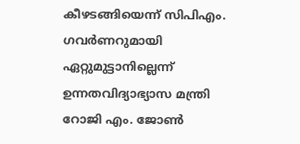കീഴടങ്ങിയെന്ന് സിപിഎം. ഗവർണറുമായി ഏറ്റുമുട്ടാനില്ലെന്ന് ഉന്നതവിദ്യാഭ്യാസ മന്ത്രി റോജി എം. ജോൺ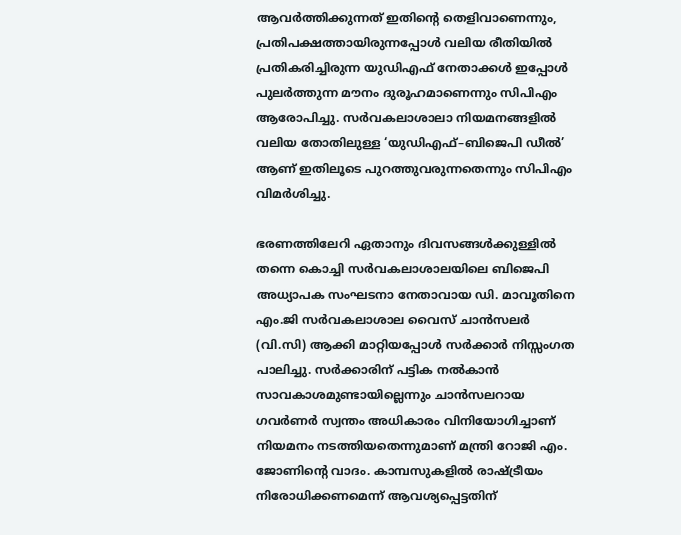ആവർത്തിക്കുന്നത് ഇതിന്റെ തെളിവാണെന്നും, പ്രതിപക്ഷത്തായിരുന്നപ്പോൾ വലിയ രീതിയിൽ പ്രതികരിച്ചിരുന്ന യുഡിഎഫ് നേതാക്കൾ ഇപ്പോൾ പുലർത്തുന്ന മൗനം ദുരൂഹമാണെന്നും സിപിഎം ആരോപിച്ചു. സർവകലാശാലാ നിയമനങ്ങളിൽ വലിയ തോതിലുള്ള ‘യുഡിഎഫ്–ബിജെപി ഡീൽ’ ആണ് ഇതിലൂടെ പുറത്തുവരുന്നതെന്നും സിപിഎം വിമർശിച്ചു.

ഭരണത്തിലേറി ഏതാനും ദിവസങ്ങൾക്കുള്ളിൽ തന്നെ കൊച്ചി സർവകലാശാലയിലെ ബിജെപി അധ്യാപക സംഘടനാ നേതാവായ ഡി. മാവൂതിനെ എം.ജി സർവകലാശാല വൈസ് ചാൻസലർ (വി.സി) ആക്കി മാറ്റിയപ്പോൾ സർക്കാർ നിസ്സംഗത പാലിച്ചു. സർക്കാരിന്‌ പട്ടിക നൽകാൻ സാവകാശമുണ്ടായില്ലെന്നും ചാൻസലറായ ഗവർണർ സ്വന്തം അധികാരം വിനിയോഗിച്ചാണ്‌ നിയമനം നടത്തിയതെന്നുമാണ് മന്ത്രി റോജി എം. ജോണിന്റെ വാദം. കാമ്പസുകളിൽ രാഷ്ട്രീയം നിരോധിക്കണമെന്ന് ആവശ്യപ്പെട്ടതിന്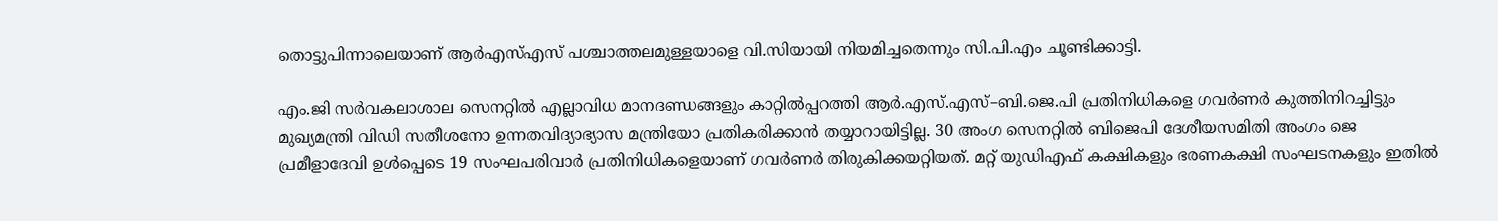തൊട്ടുപിന്നാലെയാണ് ആർഎസ്എസ് പശ്ചാത്തലമുള്ളയാളെ വി.സിയായി നിയമിച്ചതെന്നും സി.പി.എം ചൂണ്ടിക്കാട്ടി.

എം.ജി സർവകലാശാല സെനറ്റിൽ എല്ലാവിധ മാനദണ്ഡങ്ങളും കാറ്റിൽപ്പറത്തി ആർ.എസ്.എസ്–ബി.ജെ.പി പ്രതിനിധികളെ ഗവർണർ കുത്തിനിറച്ചിട്ടും മുഖ്യമന്ത്രി വിഡി സതീശനോ ഉന്നതവിദ്യാഭ്യാസ മന്ത്രിയോ പ്രതികരിക്കാൻ തയ്യാറായിട്ടില്ല. 30 അംഗ സെനറ്റിൽ ബിജെപി ദേശീയസമിതി അംഗം ജെ പ്രമീളാദേവി ഉൾപ്പെടെ 19 സംഘപരിവാർ പ്രതിനിധികളെയാണ് ഗവർണർ തിരുകിക്കയറ്റിയത്. മറ്റ്‌ യുഡിഎഫ് കക്ഷികളും ഭരണകക്ഷി സംഘടനകളും ഇതിൽ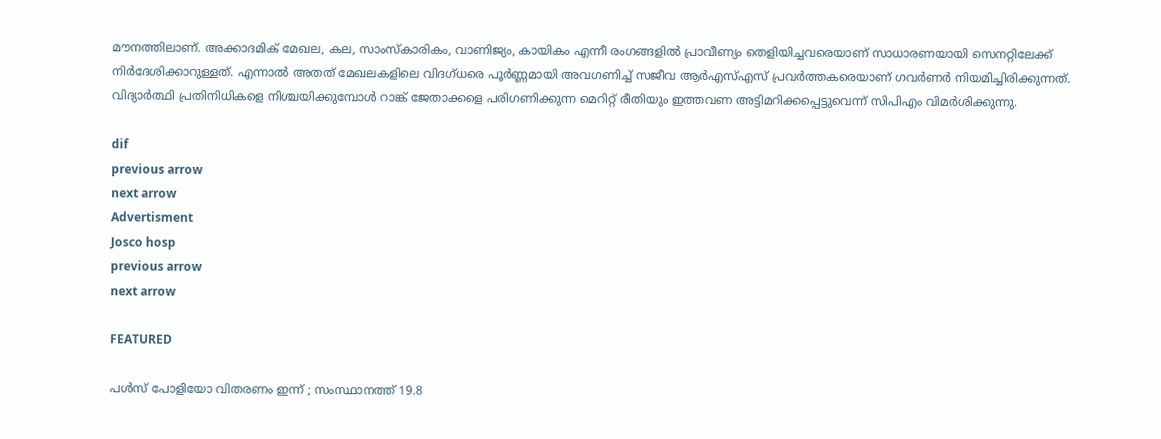മൗനത്തിലാണ്. അക്കാദമിക് മേഖല, കല, സാംസ്‌കാരികം, വാണിജ്യം, കായികം എന്നീ രംഗങ്ങളിൽ പ്രാവീണ്യം തെളിയിച്ചവരെയാണ് സാധാരണയായി സെനറ്റിലേക്ക്‌ നിർദേശിക്കാറുള്ളത്. എന്നാൽ അതത് മേഖലകളിലെ വിദഗ്ധരെ പൂർണ്ണമായി അവഗണിച്ച് സജീവ ആർഎസ്എസ് പ്രവർത്തകരെയാണ് ഗവർണർ നിയമിച്ചിരിക്കുന്നത്. വിദ്യാർത്ഥി പ്രതിനിധികളെ നിശ്ചയിക്കുമ്പോൾ റാങ്ക് ജേതാക്കളെ പരിഗണിക്കുന്ന മെറിറ്റ് രീതിയും ഇത്തവണ അട്ടിമറിക്കപ്പെട്ടുവെന്ന് സിപിഎം വിമർശിക്കുന്നു.

dif
previous arrow
next arrow
Advertisment
Josco hosp
previous arrow
next arrow

FEATURED

പൾസ് പോളിയോ വിതരണം ഇന്ന് ; സംസ്ഥാനത്ത് 19.8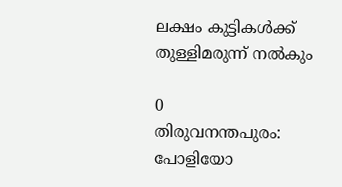ലക്ഷം കുട്ടികൾക്ക് തുള്ളിമരുന്ന് നൽകും

0
തിരുവനന്തപുരം: പോളിയോ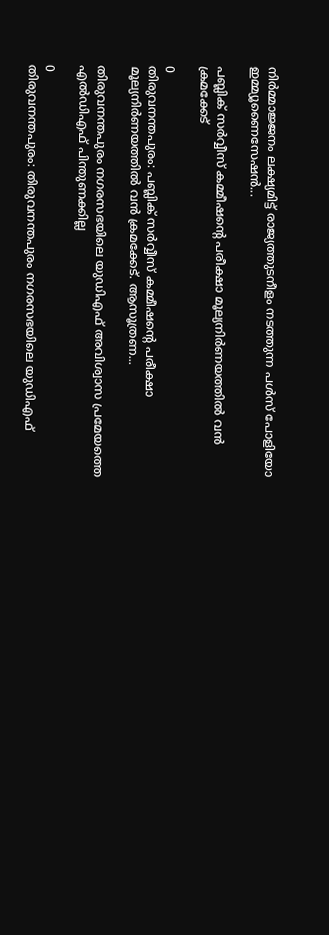നിർമ്മാജ്ജനം ലക്ഷ്യമിട്ട് രാജ്യത്തുടനീളം നടത്തുന്ന പള്‍സ് പോളിയോ ഇമ്മ്യൂണൈസേഷന്‍...

പബ്ലിക് സർവ്വീസ് കമ്മീഷന്‍റെ പരീക്ഷാ മൂല്യനിർണയത്തിൽ വൻ ക്രമക്കേട്

0
തിരുവനന്തപുരം: പബ്ലിക് സർവ്വീസ് കമ്മീഷന്‍റെ പരീക്ഷാ മൂല്യനിർണയത്തിൽ വൻ ക്രമക്കേട്. ആസൂത്രണ...

തിരുവനന്തപുരം നഗരസഭയിലെ യുഡിഎഫ് അവിശ്വാസ പ്രമേയത്തെ എൽഡിഎഫ് പിന്തുണക്കില്ല

0
തിരുവനന്തപുരം: തിരുവനന്തപുരം നഗരസഭയിലെ യുഡിഎഫ്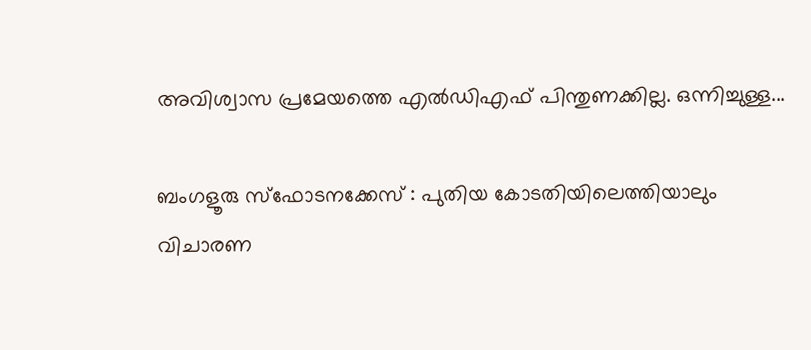അവിശ്വാസ പ്രമേയത്തെ എൽഡിഎഫ് പിന്തുണക്കില്ല. ഒന്നിച്ചുള്ള...

ബംഗളൂരു സ്‌ഫോടനക്കേസ് : പുതിയ കോടതിയിലെത്തിയാലും വിചാരണ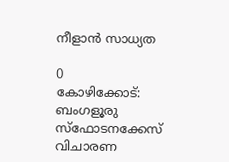നീളാന്‍ സാധ്യത

0
കോഴിക്കോട്: ബംഗളൂരു സ്ഫോടനക്കേസ് വിചാരണ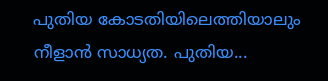പുതിയ കോടതിയിലെത്തിയാലും നീളാന്‍ സാധ്യത. പുതിയ...